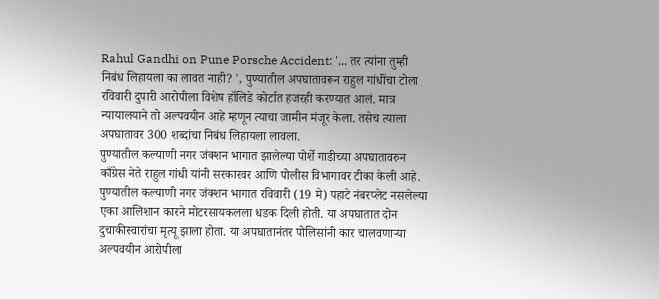Rahul Gandhi on Pune Porsche Accident: '... तर त्यांना तुम्ही निबंध लिहायला का लावत नाही? ', पुण्यातील अपघातावरून राहुल गांधींचा टोला
रविवारी दुपारी आरोपीला विशेष हॉलिडे कोर्टात हजरही करण्यात आलं. मात्र न्यायालयाने तो अल्पवयीन आहे म्हणून त्याचा जामीन मंजूर केला. तसेच त्याला अपघातावर 300 शब्दांचा निबंध लिहायला लावला.
पुण्यातील कल्याणी नगर जंक्शन भागात झालेल्या पोर्शे गाडीच्या अपघातावरुन काँग्रेस नेते राहुल गांधी यांनी सरकारवर आणि पोलीस विभागावर टीका केली आहे. पुण्यातील कल्याणी नगर जंक्शन भागात रविवारी (19 मे) पहाटे नंबरप्लेट नसलेल्या एका आलिशान कारने मोटरसायकलला धडक दिली होती. या अपघातात दोन दुचाकीस्वारांचा मृत्यू झाला होता. या अपघातानंतर पोलिसांनी कार चालवणाऱ्या अल्पवयीन आरोपीला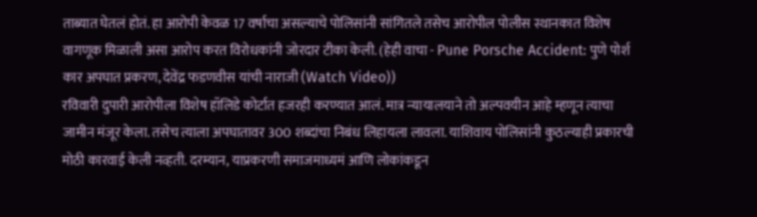ताब्यात घेतलं होतं. हा आरोपी केवळ 17 वर्षाचा असल्याचे पोलिसांनी सांगितले तसेच आरोपील पोलीस स्थानकात विशेष वागणूक मिळाली असा आरोप करत विरोधकांनी जोरदार टीका केली. (हेही वाचा - Pune Porsche Accident: पुणे पोर्श कार अपघात प्रकरण, देवेंद्र फडणवीस यांची नाराजी (Watch Video))
रविवारी दुपारी आरोपीला विशेष हॉलिडे कोर्टात हजरही करण्यात आलं. मात्र न्यायालयाने तो अल्पवयीन आहे म्हणून त्याचा जामीन मंजूर केला. तसेच त्याला अपघातावर 300 शब्दांचा निबंध लिहायला लावला. याशिवाय पोलिसांनी कुठल्याही प्रकारची मोठी कारवाई केली नव्हती. दरम्यान, याप्रकरणी समाजमाध्यमं आणि लोकांकडून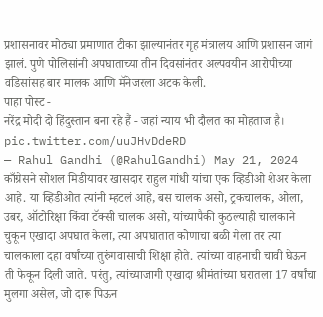प्रशासनावर मोठ्या प्रमाणात टीका झाल्यानंतर गृह मंत्रालय आणि प्रशासन जागं झालं. पुणे पोलिसांनी अपघाताच्या तीन दिवसांनंतर अल्पवयीन आरोपीच्या वडिसांसह बार मालक आणि मॅनेजरला अटक केली.
पाहा पोस्ट -
नरेंद्र मोदी दो हिंदुस्तान बना रहे हैं - जहां न्याय भी दौलत का मोहताज है। pic.twitter.com/uuJHvDdeRD
— Rahul Gandhi (@RahulGandhi) May 21, 2024
काँग्रेसने सोशल मिडीयावर खासदार राहुल गांधी यांचा एक व्हिडीओ शेअर केला आहे. या व्हिडीओत त्यांनी म्हटलं आहे, बस चालक असो, ट्रकचालक, ओला, उबर, ऑटोरिक्षा किंवा टॅक्सी चालक असो, यांच्यापैकी कुठल्याही चालकाने चुकून एखादा अपघात केला, त्या अपघातात कोणाचा बळी गेला तर त्या चालकाला दहा वर्षांच्या तुरुंगवासाची शिक्षा होते. त्यांच्या वाहनाची चावी घेऊन ती फेकून दिली जाते. परंतु, त्यांच्याजागी एखादा श्रीमंतांच्या घरातला 17 वर्षांचा मुलगा असेल, जो दारू पिऊन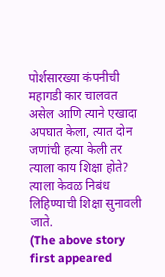पोर्शसारख्या कंपनीची महागडी कार चालवत असेल आणि त्याने एखादा अपघात केला, त्यात दोन जणांची हत्या केली तर त्याला काय शिक्षा होते? त्याला केवळ निबंध लिहिण्याची शिक्षा सुनावली जाते.
(The above story first appeared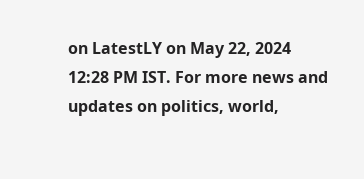on LatestLY on May 22, 2024 12:28 PM IST. For more news and updates on politics, world,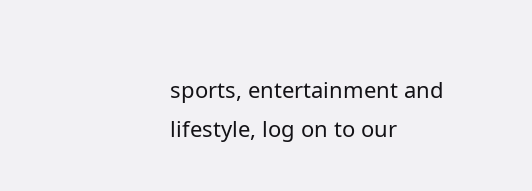sports, entertainment and lifestyle, log on to our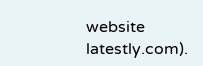website latestly.com).